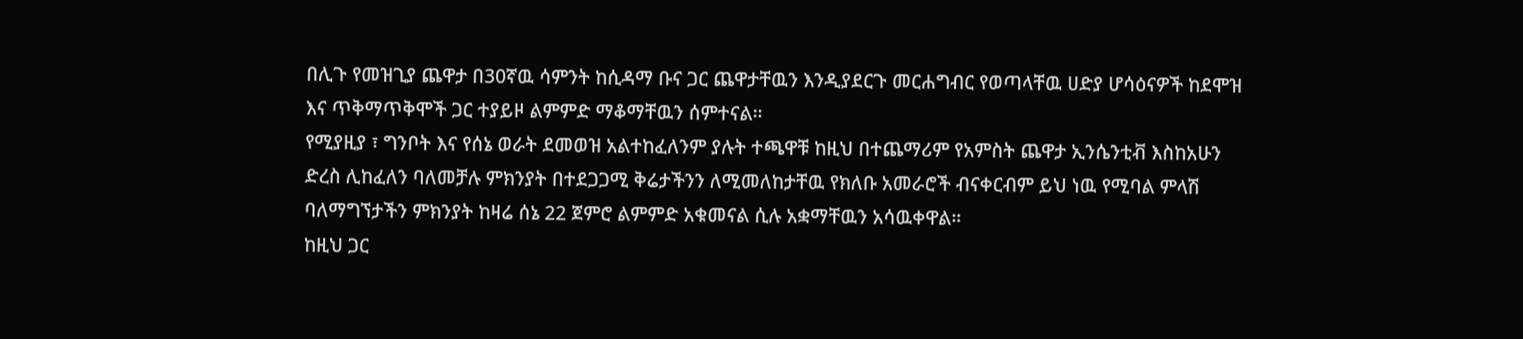በሊጉ የመዝጊያ ጨዋታ በ30ኛዉ ሳምንት ከሲዳማ ቡና ጋር ጨዋታቸዉን እንዲያደርጉ መርሐግብር የወጣላቸዉ ሀድያ ሆሳዕናዎች ከደሞዝ እና ጥቅማጥቅሞች ጋር ተያይዞ ልምምድ ማቆማቸዉን ሰምተናል።
የሚያዚያ ፣ ግንቦት እና የሰኔ ወራት ደመወዝ አልተከፈለንም ያሉት ተጫዋቹ ከዚህ በተጨማሪም የአምስት ጨዋታ ኢንሴንቲቭ እስከአሁን ድረስ ሊከፈለን ባለመቻሉ ምክንያት በተደጋጋሚ ቅሬታችንን ለሚመለከታቸዉ የክለቡ አመራሮች ብናቀርብም ይህ ነዉ የሚባል ምላሽ ባለማግኘታችን ምክንያት ከዛሬ ሰኔ 22 ጀምሮ ልምምድ አቁመናል ሲሉ አቋማቸዉን አሳዉቀዋል።
ከዚህ ጋር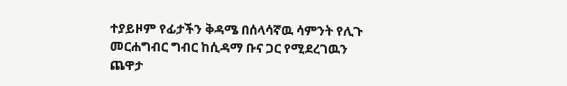ተያይዞም የፊታችን ቅዳሜ በሰላሳኛዉ ሳምንት የሊጉ መርሐግብር ግብር ከሲዳማ ቡና ጋር የሚደረገዉን ጨዋታ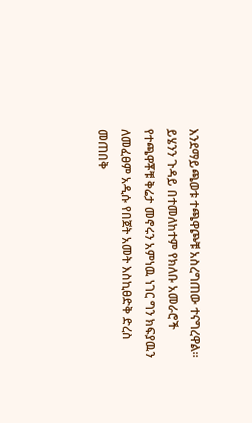እንደማይጫወቱ ተጫዋጮቹ አስረግጠው ተናግረዋል።
ይሄንን ጉዳይ በተመለከተም የክለቡ አመራሮች የተጫዋቾቹ ቅሬታ መኖሩን አምነዉ ነገር ግን ክፍያዉን ለመፈፀም አዲሱ የበጀት አመት እስኪፀድቅ ድረስ መጠበቅ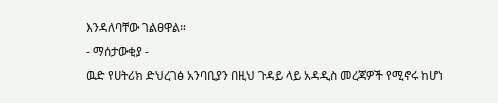እንዳለባቸው ገልፀዋል።
- ማሰታውቂያ -
ዉድ የሀትሪክ ድህረገፅ አንባቢያን በዚህ ጉዳይ ላይ አዳዲስ መረጃዎች የሚኖሩ ከሆነ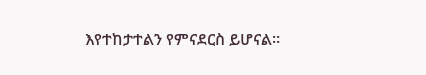እየተከታተልን የምናደርስ ይሆናል።